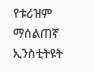የቱሪዝም ማሰልጠኛ ኢንስቲትዩት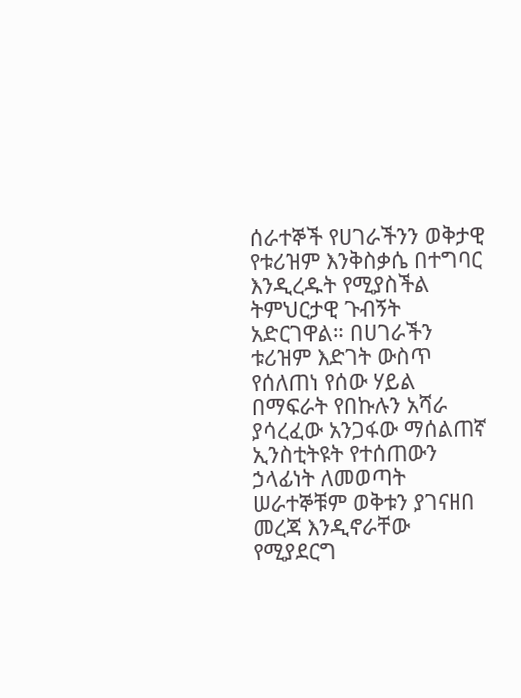ሰራተኞች የሀገራችንን ወቅታዊ የቱሪዝም እንቅስቃሴ በተግባር እንዲረዱት የሚያስችል ትምህርታዊ ጉብኝት አድርገዋል። በሀገራችን ቱሪዝም እድገት ውስጥ የሰለጠነ የሰው ሃይል በማፍራት የበኩሉን አሻራ ያሳረፈው አንጋፋው ማሰልጠኛ ኢንስቲትዩት የተሰጠውን ኃላፊነት ለመወጣት ሠራተኞቹም ወቅቱን ያገናዘበ መረጃ እንዲኖራቸው የሚያደርግ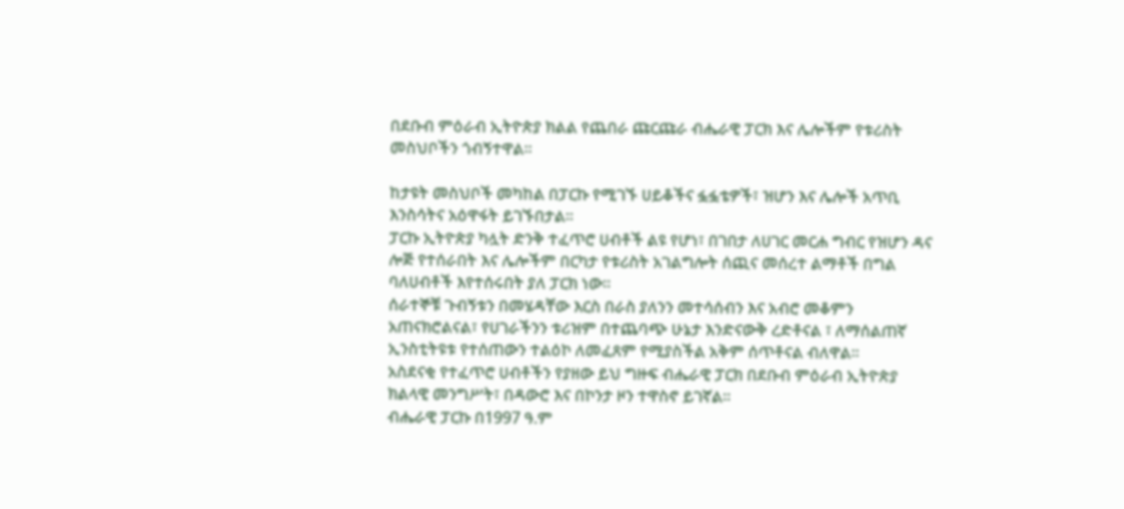በደቡብ ምዕራብ ኢትዮጵያ ክልል የጨበራ ጩርጩራ ብሔራዊ ፓርክ እና ሌሎችም የቱሪስት መስህቦችን ጎብኝተዋል፡፡

ከታዩት መስህቦች መካከል በፓርኩ የሚገኙ ሀይቆችና ፏፏቴዎች፣ ዝሆን እና ሌሎች አጥቢ እንስሳትና አዕዋፋት ይገኙበታል፡፡
ፓርኩ ኢትዮጵያ ካሏት ድንቅ ተፈጥሮ ሀብቶች ልዩ የሆነ፣ በገበታ ለሀገር መርሐ ግብር የዝሆን ዳና ሎጅ የተሰራበት እና ሌሎችም በርካታ የቱሪስት አገልግሎት ሰጪና መሰረተ ልማቶች በግል ባለሀብቶች እየተሰሩበት ያለ ፓርክ ነው፡፡
ሰራተኞቹ ጉብኝቱን በመሄዳቸው እርስ በራስ ያለንን መተሳሰብን እና አብሮ መቆምን አጠናክሮልናል፣ የሀገራችንን ቱሪዝም በተጨባጭ ሁኔታ እንድናውቅ ረድቶናል ፣ ለማሰልጠኛ ኢንስቲትዩቱ የተሰጠውን ተልዕኮ ለመፈጸም የሚያስችል አቅም ሰጥቶናል ብለዋል፡፡
አስደናቂ የተፈጥሮ ሀብቶችን የያዘው ይህ ግዙፍ ብሔራዊ ፓርክ በደቡብ ምዕራብ ኢትዮጵያ ክልላዊ መንግሥት፣ በዳውሮ እና በኮንታ ዞን ተዋስኖ ይገኛል፡፡
ብሔራዊ ፓርኩ በ1997 ዓ.ም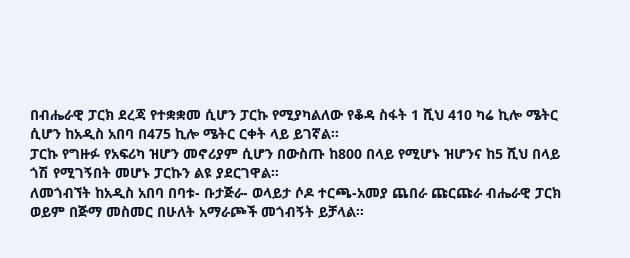በብሔራዊ ፓርክ ደረጃ የተቋቋመ ሲሆን ፓርኩ የሚያካልለው የቆዳ ስፋት 1 ሺህ 410 ካሬ ኪሎ ሜትር ሲሆን ከአዲስ አበባ በ475 ኪሎ ሜትር ርቀት ላይ ይገኛል፡፡
ፓርኩ የግዙፉ የአፍሪካ ዝሆን መኖሪያም ሲሆን በውስጡ ከ800 በላይ የሚሆኑ ዝሆንና ከ5 ሺህ በላይ ጎሽ የሚገኝበት መሆኑ ፓርኩን ልዩ ያደርገዋል፡፡
ለመጎብኘት ከአዲስ አበባ በባቱ- ቡታጅራ- ወላይታ ሶዶ ተርጫ-አመያ ጨበራ ጩርጩራ ብሔራዊ ፓርክ ወይም በጅማ መስመር በሁለት አማራጮች መጎብኝት ይቻላል፡፡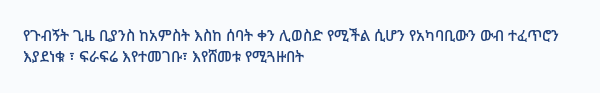የጉብኝት ጊዜ ቢያንስ ከአምስት እስከ ሰባት ቀን ሊወስድ የሚችል ሲሆን የአካባቢውን ውብ ተፈጥሮን እያደነቁ ፣ ፍራፍሬ እየተመገቡ፣ እየሸመቱ የሚጓዙበት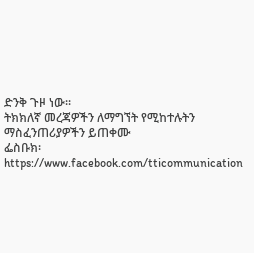ድንቅ ጉዞ ነው፡፡
ትክክለኛ መረጃዎችን ለማግኘት የሚከተሉትን ማስፈንጠሪያዎችን ይጠቀሙ
ፌስቡክ፡ https://www.facebook.com/tticommunication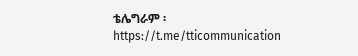ቴሌግራም ፡https://t.me/tticommunication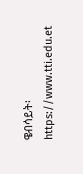ዌብሳይት፡ https://www.tti.edu.et